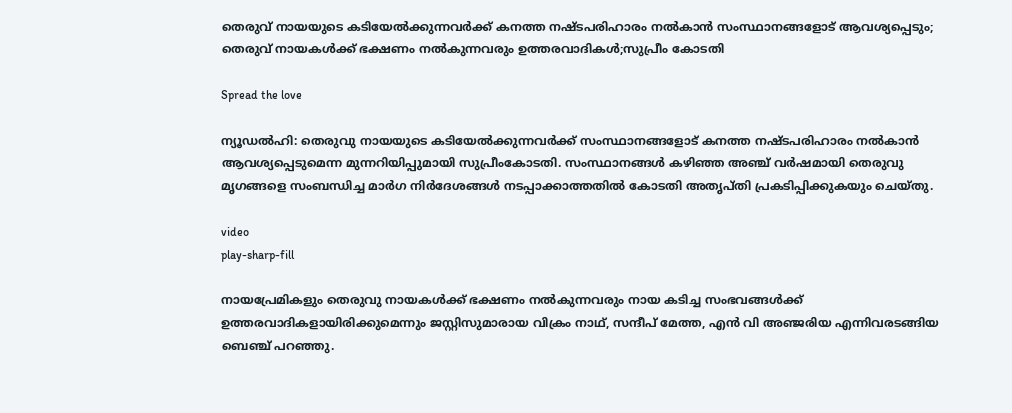തെരുവ് നായയുടെ കടിയേല്‍ക്കുന്നവര്‍ക്ക് കനത്ത നഷ്ടപരിഹാരം നല്‍കാന്‍ സംസ്ഥാനങ്ങളോട് ആവശ്യപ്പെടും; തെരുവ് നായകള്‍ക്ക് ഭക്ഷണം നല്‍കുന്നവരും ഉത്തരവാദികള്‍;സുപ്രീം കോടതി

Spread the love

ന്യൂഡല്‍ഹി: തെരുവു നായയുടെ കടിയേല്‍ക്കുന്നവര്‍ക്ക് സംസ്ഥാനങ്ങളോട് കനത്ത നഷ്ടപരിഹാരം നല്‍കാന്‍ ആവശ്യപ്പെടുമെന്ന മുന്നറിയിപ്പുമായി സുപ്രീംകോടതി. സംസ്ഥാനങ്ങള്‍ കഴിഞ്ഞ അഞ്ച് വര്‍ഷമായി തെരുവു മൃഗങ്ങളെ സംബന്ധിച്ച മാര്‍ഗ നിര്‍ദേശങ്ങള്‍ നടപ്പാക്കാത്തതില്‍ കോടതി അതൃപ്തി പ്രകടിപ്പിക്കുകയും ചെയ്തു.

video
play-sharp-fill

നായപ്രേമികളും തെരുവു നായകള്‍ക്ക് ഭക്ഷണം നല്‍കുന്നവരും നായ കടിച്ച സംഭവങ്ങള്‍ക്ക് ഉത്തരവാദികളായിരിക്കുമെന്നും ജസ്റ്റിസുമാരായ വിക്രം നാഥ്, സന്ദീപ് മേത്ത, എന്‍ വി അഞ്ജരിയ എന്നിവരടങ്ങിയ ബെഞ്ച് പറഞ്ഞു.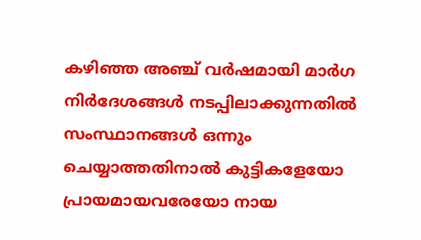കഴിഞ്ഞ അഞ്ച് വര്‍ഷമായി മാര്‍ഗ നിര്‍ദേശങ്ങള്‍ നടപ്പിലാക്കുന്നതില്‍ സംസ്ഥാനങ്ങള്‍ ഒന്നും ചെയ്യാത്തതിനാല്‍ കുട്ടികളേയോ പ്രായമായവരേയോ നായ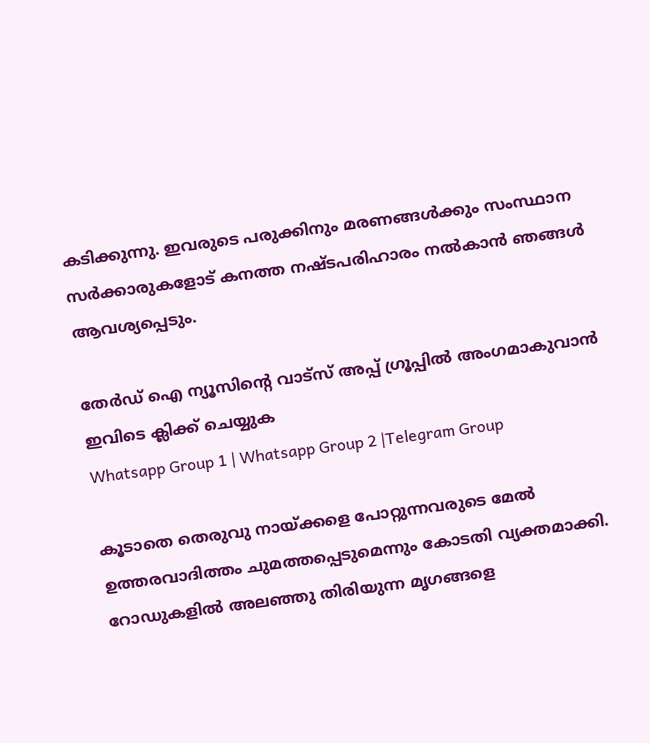കടിക്കുന്നു. ഇവരുടെ പരുക്കിനും മരണങ്ങള്‍ക്കും സംസ്ഥാന സര്‍ക്കാരുകളോട് കനത്ത നഷ്ടപരിഹാരം നല്‍കാന്‍ ഞങ്ങള്‍ ആവശ്യപ്പെടും.

തേർഡ് ഐ ന്യൂസിന്റെ വാട്സ് അപ്പ് ഗ്രൂപ്പിൽ അംഗമാകുവാൻ ഇവിടെ ക്ലിക്ക് ചെയ്യുക
Whatsapp Group 1 | Whatsapp Group 2 |Telegram Group

കൂടാതെ തെരുവു നായ്ക്കളെ പോറ്റുന്നവരുടെ മേല്‍ ഉത്തരവാദിത്തം ചുമത്തപ്പെടുമെന്നും കോടതി വ്യക്തമാക്കി. റോഡുകളില്‍ അലഞ്ഞു തിരിയുന്ന മൃഗങ്ങളെ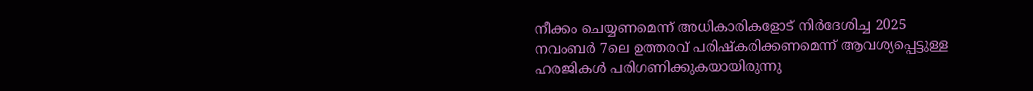നീക്കം ചെയ്യണമെന്ന് അധികാരികളോട് നിര്‍ദേശിച്ച 2025 നവംബര്‍ 7ലെ ഉത്തരവ് പരിഷ്‌കരിക്കണമെന്ന് ആവശ്യപ്പെട്ടുള്ള ഹരജികള്‍ പരിഗണിക്കുകയായിരുന്നു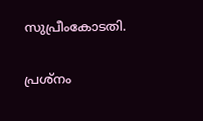സുപ്രീംകോടതി.

പ്രശ്നം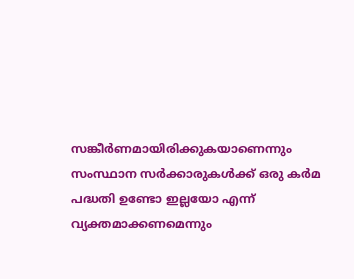സങ്കീര്‍ണമായിരിക്കുകയാണെന്നും സംസ്ഥാന സര്‍ക്കാരുകള്‍ക്ക് ഒരു കര്‍മ പദ്ധതി ഉണ്ടോ ഇല്ലയോ എന്ന് വ്യക്തമാക്കണമെന്നും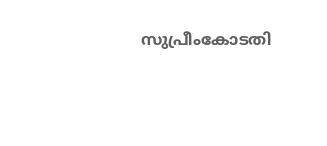സുപ്രീംകോടതി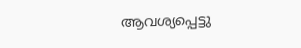ആവശ്യപ്പെട്ടു